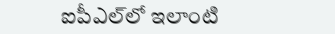ఐపీఎల్‌లో ఇలాంటి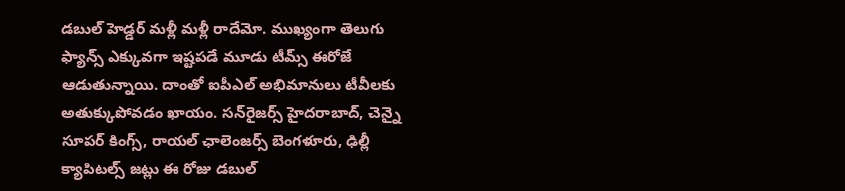డబుల్ హెడ్డర్ మళ్లీ మళ్లీ రాదేమో. ముఖ్యంగా తెలుగు ఫ్యాన్స్ ఎక్కువగా ఇష్టపడే మూడు టీమ్స్ ఈరోజే ఆడుతున్నాయి. దాంతో ఐపీఎల్ అభిమానులు టీవీలకు అతుక్కుపోవడం ఖాయం. సన్‌రైజర్స్ హైదరాబాద్, చెన్నై సూపర్ కింగ్స్, రాయల్ ఛాలెంజర్స్ బెంగళూరు, ఢిల్లీ క్యాపిటల్స్ జట్లు ఈ రోజు డబుల్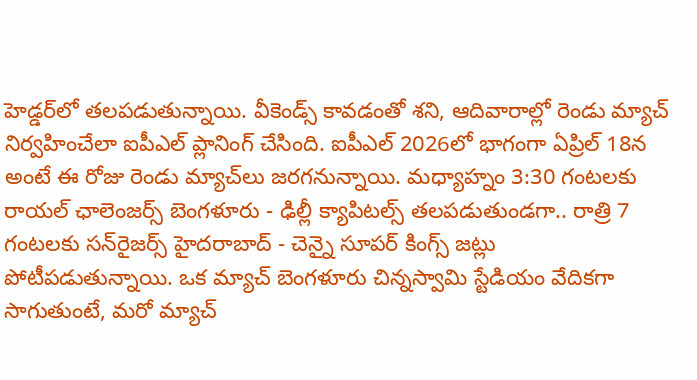హెడ్డర్‌లో తలపడుతున్నాయి. వీకెండ్స్ కావడంతో శని, ఆదివారాల్లో రెండు మ్యాచ్ నిర్వహించేలా ఐపీఎల్ ప్లానింగ్ చేసింది. ఐపీఎల్ 2026లో భాగంగా ఏప్రిల్ 18న అంటే ఈ రోజు రెండు మ్యాచ్‌లు జరగనున్నాయి. మధ్యాహ్నం 3:30 గంటలకు రాయల్ ఛాలెంజర్స్ బెంగళూరు - ఢిల్లీ క్యాపిటల్స్ తలపడుతుండగా.. రాత్రి 7 గంటలకు సన్‌రైజర్స్ హైదరాబాద్ - చెన్నై సూపర్ కింగ్స్ జట్లు పోటీపడుతున్నాయి. ఒక మ్యాచ్ బెంగళూరు చిన్నస్వామి స్టేడియం వేదికగా సాగుతుంటే, మరో మ్యాచ్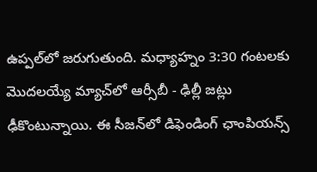ఉప్పల్‌లో జరుగుతుంది. మధ్యాహ్నం 3:30 గంటలకు మొదలయ్యే మ్యాచ్‌‌లో ఆర్సీబీ - ఢిల్లీ జట్లు ఢీకొంటున్నాయి. ఈ సీజన్‌లో డిఫెండింగ్ ఛాంపియన్స్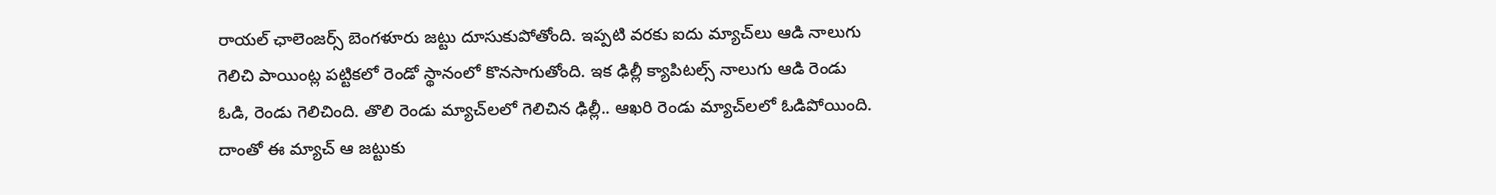రాయల్ ఛాలెంజర్స్ బెంగళూరు జట్టు దూసుకుపోతోంది. ఇప్పటి వరకు ఐదు మ్యాచ్‌లు ఆడి నాలుగు గెలిచి పాయింట్ల పట్టికలో రెండో స్థానంలో కొనసాగుతోంది. ఇక ఢిల్లీ క్యాపిటల్స్ నాలుగు ఆడి రెండు ఓడి, రెండు గెలిచింది. తొలి రెండు మ్యాచ్‌లలో గెలిచిన ఢిల్లీ.. ఆఖరి రెండు మ్యాచ్‌లలో ఓడిపోయింది. దాంతో ఈ మ్యాచ్ ఆ జట్టుకు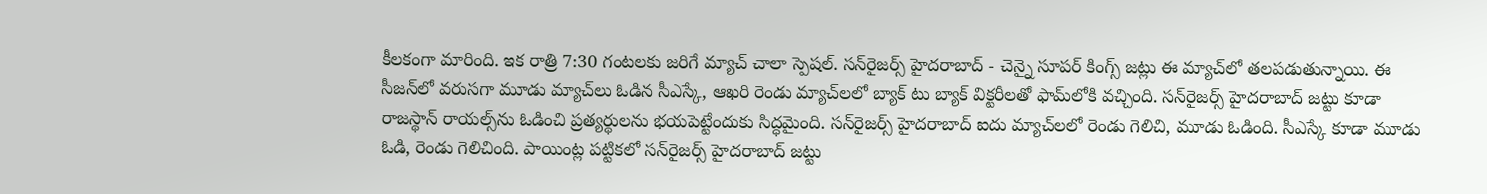కీలకంగా మారింది. ఇక రాత్రి 7:30 గంటలకు జరిగే మ్యాచ్ చాలా స్పెషల్. సన్‌రైజర్స్ హైదరాబాద్ - చెన్నై సూపర్ కింగ్స్ జట్లు ఈ మ్యాచ్‌లో తలపడుతున్నాయి. ఈ సీజన్‌లో వరుసగా మూడు మ్యాచ్‌లు ఓడిన సీఎస్కే, ఆఖరి రెండు మ్యాచ్‌లలో బ్యాక్ టు బ్యాక్ విక్టరీలతో ఫామ్‌లోకి వచ్చింది. సన్‌రైజర్స్ హైదరాబాద్ జట్టు కూడా రాజస్థాన్ రాయల్స్‌ను ఓడించి ప్రత్యర్థులను భయపెట్టేందుకు సిద్ధమైంది. సన్‌రైజర్స్ హైదరాబాద్ ఐదు మ్యాచ్‌లలో రెండు గెలిచి, మూడు ఓడింది. సీఎస్కే కూడా మూడు ఓడి, రెండు గెలిచింది. పాయింట్ల పట్టికలో సన్‌రైజర్స్ హైదరాబాద్ జట్టు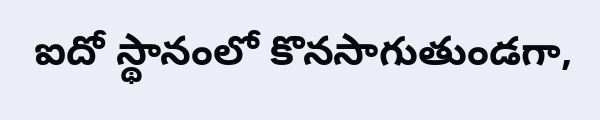ఐదో స్థానంలో కొనసాగుతుండగా,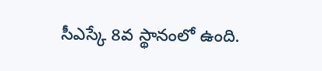సీఎస్కే 8వ స్థానంలో ఉంది.